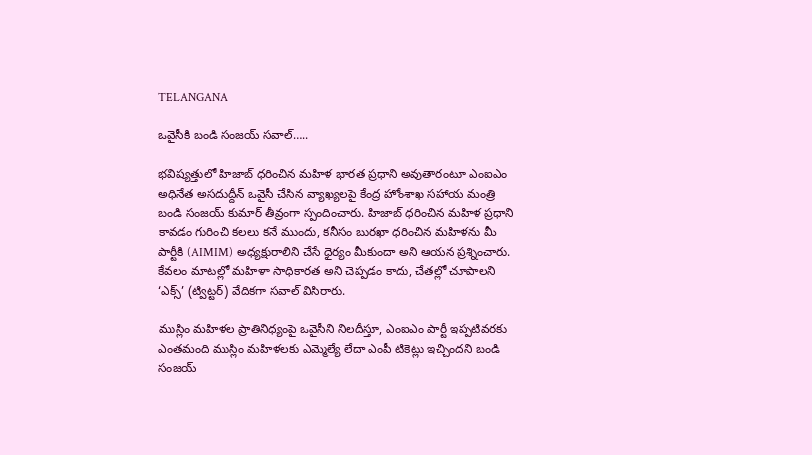TELANGANA

ఒవైసీకి బండి సంజయ్ సవాల్…..

భవిష్యత్తులో హిజాబ్ ధరించిన మహిళ భారత ప్రధాని అవుతారంటూ ఎంఐఎం అధినేత అసదుద్దీన్ ఒవైసీ చేసిన వ్యాఖ్యలపై కేంద్ర హోంశాఖ సహాయ మంత్రి బండి సంజయ్ కుమార్ తీవ్రంగా స్పందించారు. హిజాబ్ ధరించిన మహిళ ప్రధాని కావడం గురించి కలలు కనే ముందు, కనీసం బురఖా ధరించిన మహిళను మీ పార్టీకి (AIMIM) అధ్యక్షురాలిని చేసే ధైర్యం మీకుందా అని ఆయన ప్రశ్నించారు. కేవలం మాటల్లో మహిళా సాధికారత అని చెప్పడం కాదు, చేతల్లో చూపాలని ‘ఎక్స్’ (ట్విట్టర్) వేదికగా సవాల్ విసిరారు.

ముస్లిం మహిళల ప్రాతినిధ్యంపై ఒవైసీని నిలదీస్తూ, ఎంఐఎం పార్టీ ఇప్పటివరకు ఎంతమంది ముస్లిం మహిళలకు ఎమ్మెల్యే లేదా ఎంపీ టికెట్లు ఇచ్చిందని బండి సంజయ్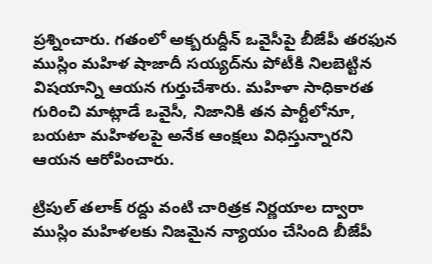ప్రశ్నించారు. గతంలో అక్బరుద్దీన్ ఒవైసీపై బీజేపీ తరఫున ముస్లిం మహిళ షాజాదీ సయ్యద్‌ను పోటీకి నిలబెట్టిన విషయాన్ని ఆయన గుర్తుచేశారు. మహిళా సాధికారత గురించి మాట్లాడే ఒవైసీ, నిజానికి తన పార్టీలోనూ, బయటా మహిళలపై అనేక ఆంక్షలు విధిస్తున్నారని ఆయన ఆరోపించారు.

ట్రిపుల్ తలాక్ రద్దు వంటి చారిత్రక నిర్ణయాల ద్వారా ముస్లిం మహిళలకు నిజమైన న్యాయం చేసింది బీజేపీ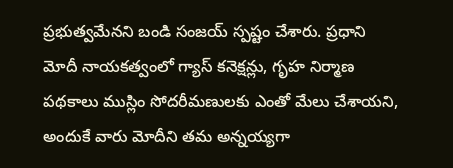ప్రభుత్వమేనని బండి సంజయ్ స్పష్టం చేశారు. ప్రధాని మోదీ నాయకత్వంలో గ్యాస్ కనెక్షన్లు, గృహ నిర్మాణ పథకాలు ముస్లిం సోదరీమణులకు ఎంతో మేలు చేశాయని, అందుకే వారు మోదీని తమ అన్నయ్యగా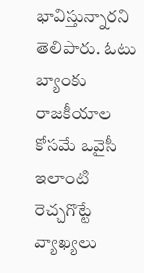భావిస్తున్నారని తెలిపారు. ఓటు బ్యాంకు రాజకీయాల కోసమే ఒవైసీ ఇలాంటి రెచ్చగొట్టే వ్యాఖ్యలు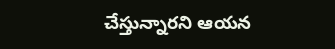చేస్తున్నారని ఆయన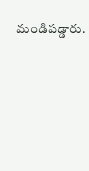మండిపడ్డారు.